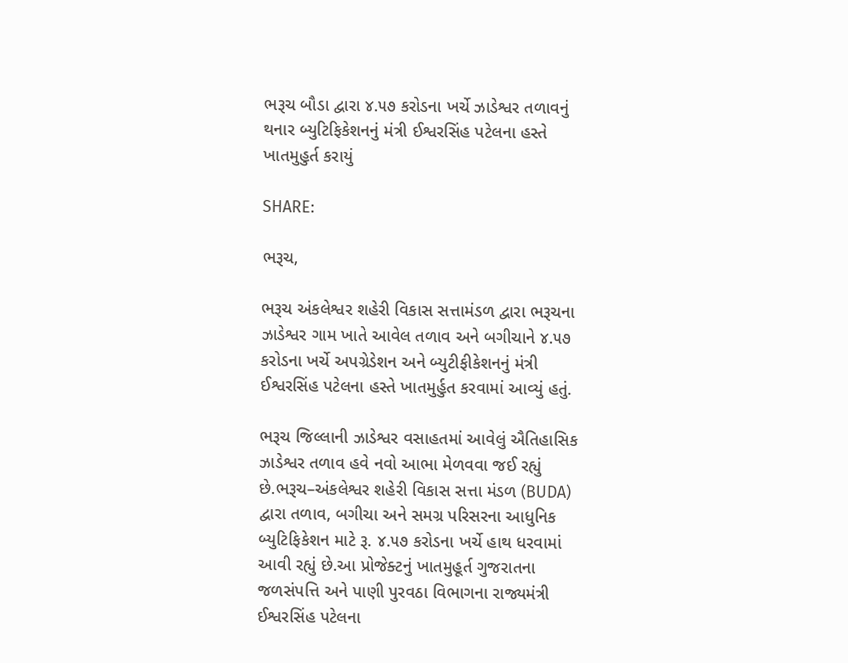ભરૂચ બૌડા દ્વારા ૪.૫૭ કરોડના ખર્ચે ઝાડેશ્વર તળાવનું થનાર બ્યુટિફિકેશનનું મંત્રી ઈશ્વરસિંહ પટેલના હસ્તે ખાતમુહુર્ત કરાયું

SHARE:

ભરૂચ,

ભરૂચ અંકલેશ્વર શહેરી વિકાસ સત્તામંડળ દ્વારા ભરૂચના ઝાડેશ્વર ગામ ખાતે આવેલ તળાવ અને બગીચાને ૪.૫૭ કરોડના ખર્ચે અપગ્રેડેશન અને બ્યુટીફીકેશનનું મંત્રી ઈશ્વરસિંહ પટેલના હસ્તે ખાતમુર્હુત કરવામાં આવ્યું હતું.

ભરૂચ જિલ્લાની ઝાડેશ્વર વસાહતમાં આવેલું ઐતિહાસિક ઝાડેશ્વર તળાવ હવે નવો આભા મેળવવા જઈ રહ્યું છે.ભરૂચ–અંકલેશ્વર શહેરી વિકાસ સત્તા મંડળ (BUDA) દ્વારા તળાવ, બગીચા અને સમગ્ર પરિસરના આધુનિક બ્યુટિફિકેશન માટે રૂ. ૪.૫૭ કરોડના ખર્ચે હાથ ધરવામાં આવી રહ્યું છે.આ પ્રોજેક્ટનું ખાતમુહૂર્ત ગુજરાતના જળસંપત્તિ અને પાણી પુરવઠા વિભાગના રાજ્યમંત્રી ઈશ્વરસિંહ પટેલના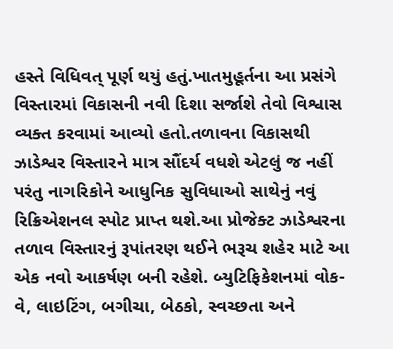હસ્તે વિધિવત્ પૂર્ણ થયું હતું.ખાતમુહૂર્તના આ પ્રસંગે વિસ્તારમાં વિકાસની નવી દિશા સર્જાશે તેવો વિશ્વાસ વ્યક્ત કરવામાં આવ્યો હતો.તળાવના વિકાસથી ઝાડેશ્વર વિસ્તારને માત્ર સૌંદર્ય વધશે એટલું જ નહીં પરંતુ નાગરિકોને આધુનિક સુવિધાઓ સાથેનું નવું રિક્રિએશનલ સ્પોટ પ્રાપ્ત થશે.આ પ્રોજેક્ટ ઝાડેશ્વરના તળાવ વિસ્તારનું રૂપાંતરણ થઈને ભરૂચ શહેર માટે આ એક નવો આકર્ષણ બની રહેશે. બ્યુટિફિકેશનમાં વોક-વે, લાઇટિંગ, બગીચા, બેઠકો, સ્વચ્છતા અને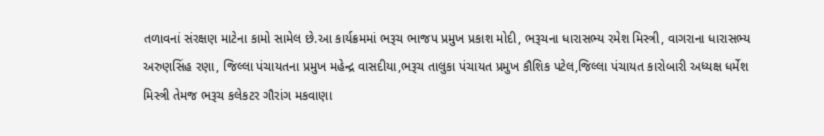તળાવનાં સંરક્ષણ માટેના કામો સામેલ છે.આ કાર્યક્રમમાં ભરૂચ ભાજપ પ્રમુખ પ્રકાશ મોદી, ભરૂચના ધારાસભ્ય રમેશ મિસ્ત્રી, વાગરાના ધારાસભ્ય અરુણસિંહ રણા, જિલ્લા પંચાયતના પ્રમુખ મહેન્દ્ર વાસદીયા,ભરૂચ તાલુકા પંચાયત પ્રમુખ કૌશિક પટેલ,જિલ્લા પંચાયત કારોબારી અધ્યક્ષ ધર્મેશ મિસ્ત્રી તેમજ ભરૂચ કલેકટર ગૌરાંગ મકવાણા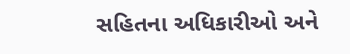સહિતના અધિકારીઓ અને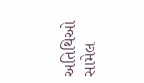અતિથિઓ સામેલ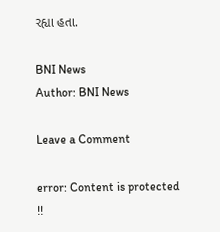રહ્યા હતા.

BNI News
Author: BNI News

Leave a Comment

error: Content is protected !!